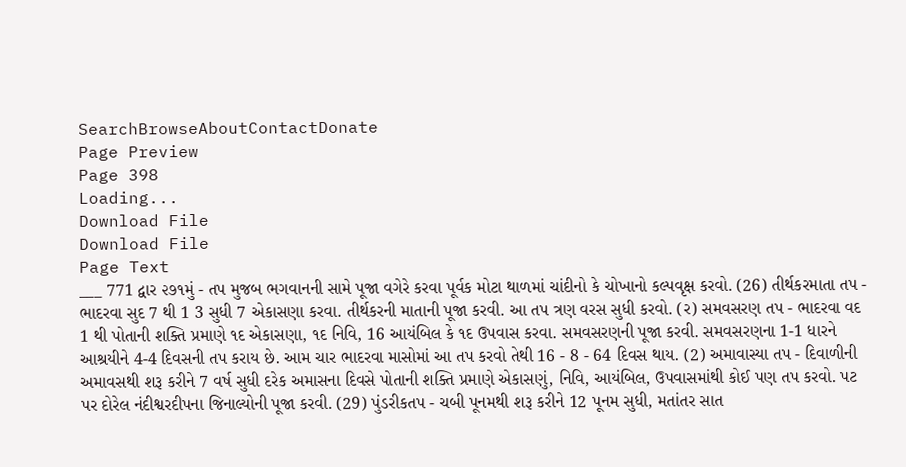SearchBrowseAboutContactDonate
Page Preview
Page 398
Loading...
Download File
Download File
Page Text
___ 771 દ્વાર ૨૭૧મું - તપ મુજબ ભગવાનની સામે પૂજા વગેરે કરવા પૂર્વક મોટા થાળમાં ચાંદીનો કે ચોખાનો કલ્પવૃક્ષ કરવો. (26) તીર્થકરમાતા તપ - ભાદરવા સુદ 7 થી 1 3 સુધી 7 એકાસણા કરવા. તીર્થકરની માતાની પૂજા કરવી. આ તપ ત્રણ વરસ સુધી કરવો. (ર) સમવસરણ તપ - ભાદરવા વદ 1 થી પોતાની શક્તિ પ્રમાણે ૧દ એકાસણા, ૧દ નિવિ, 16 આયંબિલ કે ૧દ ઉપવાસ કરવા. સમવસરણની પૂજા કરવી. સમવસરણના 1-1 ધારને આશ્રયીને 4-4 દિવસની તપ કરાય છે. આમ ચાર ભાદરવા માસોમાં આ તપ કરવો તેથી 16 - 8 - 64 દિવસ થાય. (2) અમાવાસ્યા તપ - દિવાળીની અમાવસથી શરૂ કરીને 7 વર્ષ સુધી દરેક અમાસના દિવસે પોતાની શક્તિ પ્રમાણે એકાસણું, નિવિ, આયંબિલ, ઉપવાસમાંથી કોઈ પણ તપ કરવો. પટ પર દોરેલ નંદીશ્વરદીપના જિનાલ્યોની પૂજા કરવી. (29) પુંડરીકતપ - ચબી પૂનમથી શરૂ કરીને 12 પૂનમ સુધી, મતાંતર સાત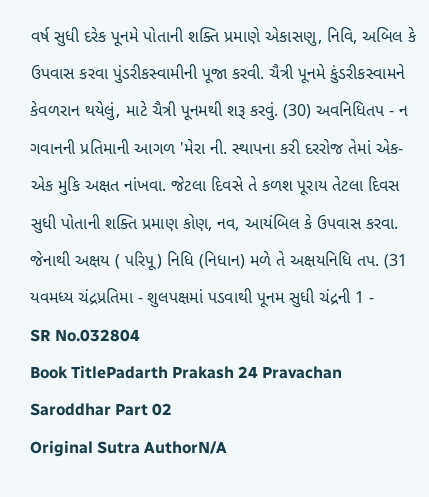વર્ષ સુધી દરેક પૂનમે પોતાની શક્તિ પ્રમાણે એકાસણુ, નિવિ, અબિલ કે ઉપવાસ કરવા પુંડરીકસ્વામીની પૂજા કરવી. ચૈત્રી પૂનમે કુંડરીકસ્વામને કેવળરાન થયેલું, માટે ચૈત્રી પૂનમથી શરૂ કરવું. (30) અવનિધિતપ - ન ગવાનની પ્રતિમાની આગળ 'મેરા ની. સ્થાપના કરી દરરોજ તેમાં એક-એક મુકિ અક્ષત નાંખવા. જેટલા દિવસે તે કળશ પૂરાય તેટલા દિવસ સુધી પોતાની શક્તિ પ્રમાણ કોણ, નવ, આયંબિલ કે ઉપવાસ કરવા. જેનાથી અક્ષય ( પરિપૂ) નિધિ (નિધાન) મળે તે અક્ષયનિધિ તપ. (31 યવમધ્ય ચંદ્રપ્રતિમા - શુલપક્ષમાં પડવાથી પૂનમ સુધી ચંદ્રની 1 -
SR No.032804
Book TitlePadarth Prakash 24 Pravachan Saroddhar Part 02
Original Sutra AuthorN/A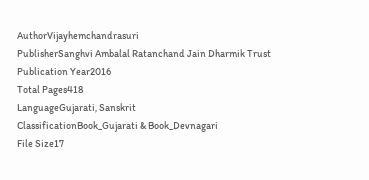AuthorVijayhemchandrasuri
PublisherSanghvi Ambalal Ratanchand Jain Dharmik Trust
Publication Year2016
Total Pages418
LanguageGujarati, Sanskrit
ClassificationBook_Gujarati & Book_Devnagari
File Size17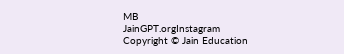MB
JainGPT.orgInstagram
Copyright © Jain Education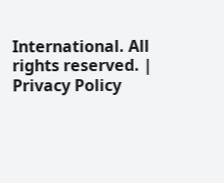International. All rights reserved. | Privacy Policy